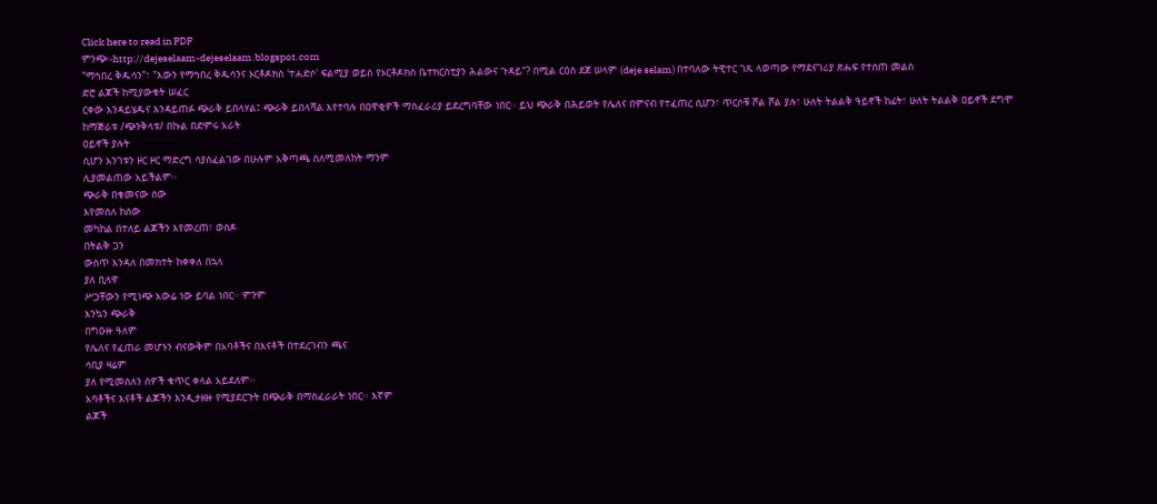Click here to read in PDF
ምንጭ፡-http://dejeselaam-dejeselaam.blogspot.com
"ማኅበረ ቅዱሳን"፣ "እውን የማኅበረ ቅዱሳንና ኦርቶዶክስ 'ተሐድሶ' ፍልሚያ ወይስ የኦርቶዶክስ ቤተክርስቲያን ሕልውና ጉዳይ"? በሚል ርዕስ ደጀ ሠላም (deje selam) በተባለው ትዊተር ገጹ ላወጣው የማደናገሪያ ጽሑፍ የተሰጠ መልስ
ድሮ ልጆች ከሚያውቁት ሠፈር
ርቀው እንዳይሄዱና እንዳይጠፉ ጭራቅ ይበላሃል፤ ጭራቅ ይበላሻል እየተባሉ በዐዋቂዎች ማስፈራሪያ ይደረግባቸው ነበር፡፡ ይህ ጭራቅ በሕይወት የሌለና በምናብ የተፈጠረ ሲሆን፣ ጥርሶቹ ሾል ሾል ያሉ፣ ሁለት ትልልቅ ዓይኖች ከፊት፣ ሁለት ትልልቅ ዐይኖች ደግሞ ከማጅራቱ /ጭንቅላቱ/ በኩል በድምሩ አራት
ዐይኖች ያሉት
ሲሆን አንገቱን ዞር ዞር ማድረግ ሳያስፈልገው በሁሉም አቅጣጫ ስለሚመለከት ማንም
ሊያመልጠው አይችልም፡፡
ጭራቅ በቁመናው ሰው
እየመሰለ ከሰው
መካከል በተለይ ልጆችን እየመረጠ፣ ወስዶ
በትልቅ ጋን
ውስጥ እንዳለ በመክተት ከቀቀለ በኋላ
ያለ ቢላዋ
ሥጋቸውን የሚነጭ አውሬ ነው ይባል ነበር፡፡ ምንም
እንኳን ጭራቅ
በግዑዙ ዓለም
የሌለና የፈጠራ መሆኑን ብናውቅም በአባቶችና በእናቶች በተደረገብን ጫና
ሳቢያ ዛሬም
ያለ የሚመስለን ሰዎች ቁጥር ቀላል አይደለም፡፡
አባቶችና እናቶች ልጆችን እንዲታዘዙ የሚያደርጉት በጭራቅ በማስፈራራት ነበር፡፡ እኛም
ልጆች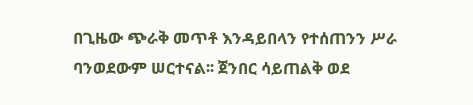በጊዜው ጭራቅ መጥቶ እንዳይበላን የተሰጠንን ሥራ
ባንወደውም ሠርተናል፡፡ ጀንበር ሳይጠልቅ ወደ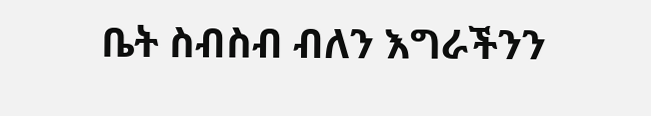ቤት ስብስብ ብለን እግራችንን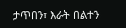ታጥበን፣ እራት በልተን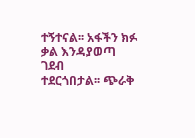ተኝተናል፡፡ አፋችን ክፉ ቃል እንዳያወጣ ገደብ
ተደርጎበታል፡፡ ጭራቅ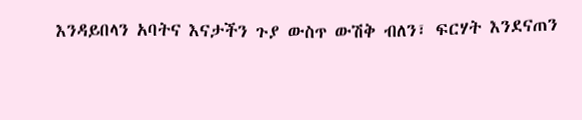እንዳይበላን አባትና እናታችን ጉያ ውስጥ ውሽቅ ብለን፣ ፍርሃት እንደናጠን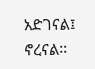አድገናል፤ ኖረናል፡፡